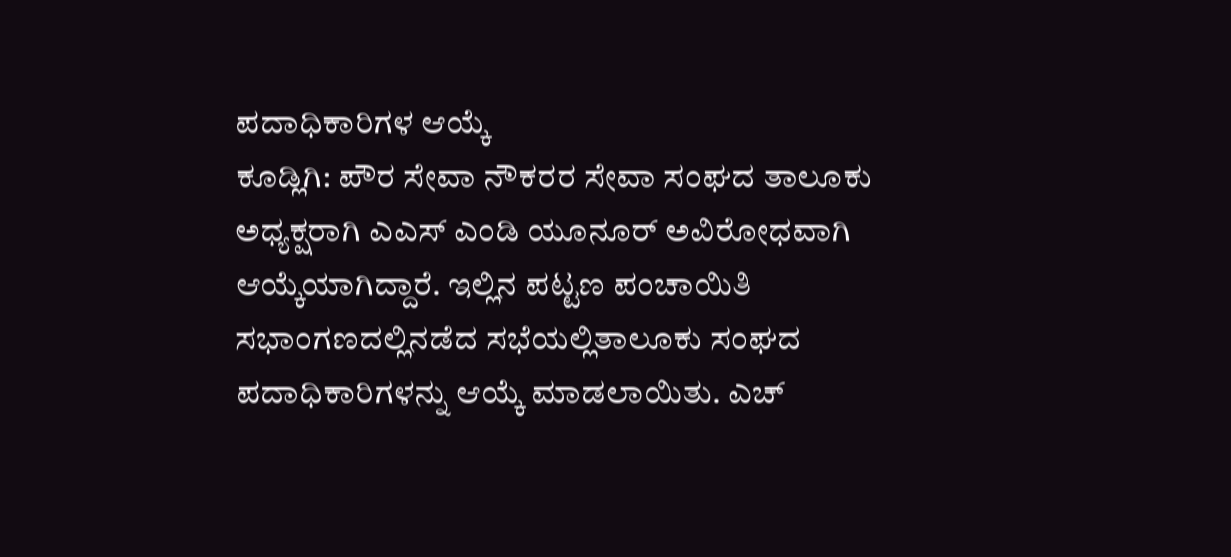ಪದಾಧಿಕಾರಿಗಳ ಆಯ್ಕೆ
ಕೂಡ್ಲಿಗಿ: ಪೌರ ಸೇವಾ ನೌಕರರ ಸೇವಾ ಸಂಘದ ತಾಲೂಕು ಅಧ್ಯಕ್ಷರಾಗಿ ಎಎಸ್ ಎಂಡಿ ಯೂನೂರ್ ಅವಿರೋಧವಾಗಿ ಆಯ್ಕೆಯಾಗಿದ್ದಾರೆ. ಇಲ್ಲಿನ ಪಟ್ಟಣ ಪಂಚಾಯಿತಿ ಸಭಾಂಗಣದಲ್ಲಿನಡೆದ ಸಭೆಯಲ್ಲಿತಾಲೂಕು ಸಂಘದ ಪದಾಧಿಕಾರಿಗಳನ್ನು ಆಯ್ಕೆ ಮಾಡಲಾಯಿತು. ಎಚ್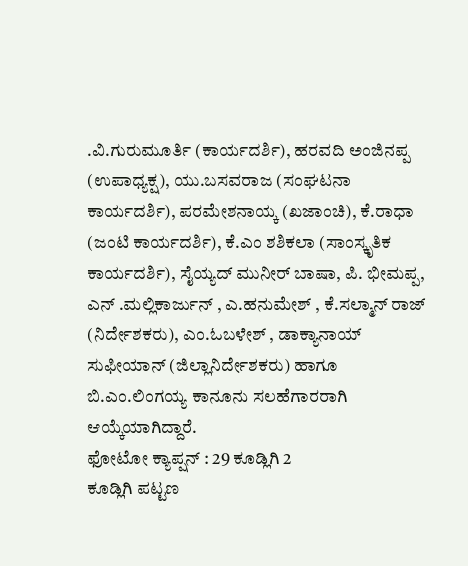.ವಿ.ಗುರುಮೂರ್ತಿ (ಕಾರ್ಯದರ್ಶಿ), ಹರವದಿ ಅಂಜಿನಪ್ಪ (ಉಪಾಧ್ಯಕ್ಷ), ಯು.ಬಸವರಾಜ (ಸಂಘಟನಾ ಕಾರ್ಯದರ್ಶಿ), ಪರಮೇಶನಾಯ್ಕ (ಖಜಾಂಚಿ), ಕೆ.ರಾಧಾ (ಜಂಟಿ ಕಾರ್ಯದರ್ಶಿ), ಕೆ.ಎಂ ಶಶಿಕಲಾ (ಸಾಂಸ್ಕೃತಿಕ ಕಾರ್ಯದರ್ಶಿ), ಸೈಯ್ಯದ್ ಮುನೀರ್ ಬಾಷಾ, ಪಿ. ಭೀಮಪ್ಪ, ಎನ್ .ಮಲ್ಲಿಕಾರ್ಜುನ್ , ಎ.ಹನುಮೇಶ್ , ಕೆ.ಸಲ್ಮಾನ್ ರಾಜ್ (ನಿರ್ದೇಶಕರು), ಎಂ.ಓಬಳೇಶ್ , ಡಾಕ್ಯಾನಾಯ್ ಸುಫೀಯಾನ್ (ಜಿಲ್ಲಾನಿರ್ದೇಶಕರು) ಹಾಗೂ ಬಿ.ಎಂ.ಲಿಂಗಯ್ಯ ಕಾನೂನು ಸಲಹೆಗಾರರಾಗಿ ಆಯ್ಕೆಯಾಗಿದ್ದಾರೆ.
ಫೋಟೋ ಕ್ಯಾಪ್ಷನ್ : 29 ಕೂಡ್ಲಿಗಿ 2
ಕೂಡ್ಲಿಗಿ ಪಟ್ಟಣ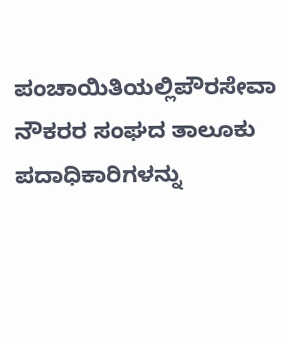ಪಂಚಾಯಿತಿಯಲ್ಲಿಪೌರಸೇವಾ ನೌಕರರ ಸಂಘದ ತಾಲೂಕು ಪದಾಧಿಕಾರಿಗಳನ್ನು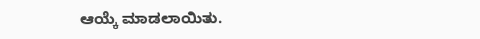ಆಯ್ಕೆ ಮಾಡಲಾಯಿತು.